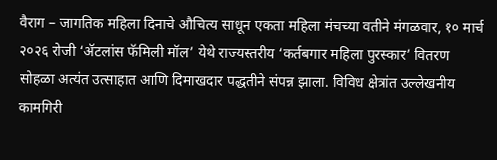वैराग – जागतिक महिला दिनाचे औचित्य साधून एकता महिला मंचच्या वतीने मंगळवार, १० मार्च २०२६ रोजी ‘ॲटलांस फॅमिली मॉल’ येथे राज्यस्तरीय ‘कर्तबगार महिला पुरस्कार’ वितरण सोहळा अत्यंत उत्साहात आणि दिमाखदार पद्धतीने संपन्न झाला. विविध क्षेत्रांत उल्लेखनीय कामगिरी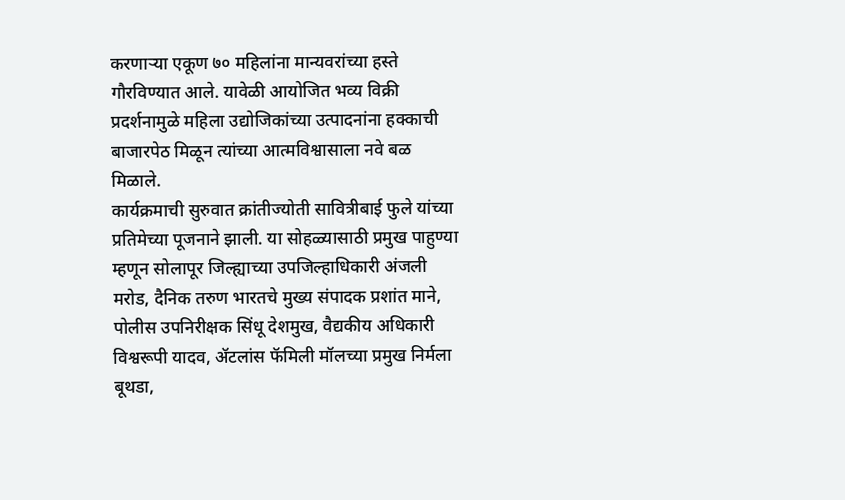करणाऱ्या एकूण ७० महिलांना मान्यवरांच्या हस्ते गौरविण्यात आले. यावेळी आयोजित भव्य विक्री प्रदर्शनामुळे महिला उद्योजिकांच्या उत्पादनांना हक्काची बाजारपेठ मिळून त्यांच्या आत्मविश्वासाला नवे बळ मिळाले.
कार्यक्रमाची सुरुवात क्रांतीज्योती सावित्रीबाई फुले यांच्या प्रतिमेच्या पूजनाने झाली. या सोहळ्यासाठी प्रमुख पाहुण्या म्हणून सोलापूर जिल्ह्याच्या उपजिल्हाधिकारी अंजली मरोड, दैनिक तरुण भारतचे मुख्य संपादक प्रशांत माने, पोलीस उपनिरीक्षक सिंधू देशमुख, वैद्यकीय अधिकारी विश्वरूपी यादव, ॲटलांस फॅमिली मॉलच्या प्रमुख निर्मला बूथडा,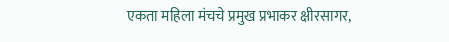एकता महिला मंचचे प्रमुख प्रभाकर क्षीरसागर,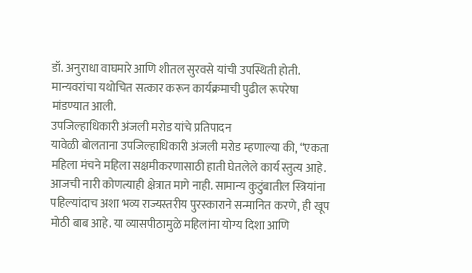डॉ. अनुराधा वाघमारे आणि शीतल सुरवसे यांची उपस्थिती होती. मान्यवरांचा यथोचित सत्कार करून कार्यक्रमाची पुढील रूपरेषा मांडण्यात आली.
उपजिल्हाधिकारी अंजली मरोड यांचे प्रतिपादन
यावेळी बोलताना उपजिल्हाधिकारी अंजली मरोड म्हणाल्या की, “एकता महिला मंचने महिला सक्षमीकरणासाठी हाती घेतलेले कार्य स्तुत्य आहे. आजची नारी कोणत्याही क्षेत्रात मागे नाही. सामान्य कुटुंबातील स्त्रियांना पहिल्यांदाच अशा भव्य राज्यस्तरीय पुरस्काराने सन्मानित करणे, ही खूप मोठी बाब आहे. या व्यासपीठामुळे महिलांना योग्य दिशा आणि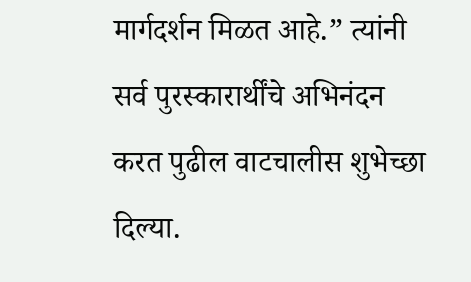मार्गदर्शन मिळत आहे.” त्यांनी सर्व पुरस्कारार्थींचे अभिनंदन करत पुढील वाटचालीस शुभेच्छा दिल्या.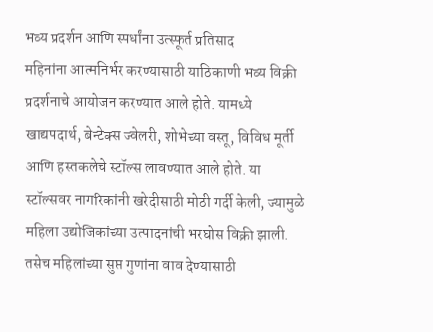भव्य प्रदर्शन आणि स्पर्धांना उत्स्फूर्त प्रतिसाद
महिनांना आत्मनिर्भर करण्यासाठी याठिकाणी भव्य विक्री प्रदर्शनाचे आयोजन करण्यात आले होते. यामध्ये खाद्यपदार्थ, बेन्टेक्स ज्वेलरी, शोभेच्या वस्तू, विविध मूर्ती आणि हस्तकलेचे स्टॉल्स लावण्यात आले होते. या स्टॉल्सवर नागरिकांनी खरेदीसाठी मोठी गर्दी केली, ज्यामुळे महिला उद्योजिकांच्या उत्पादनांची भरघोस विक्री झाली. तसेच महिलांच्या सुप्त गुणांना वाव देण्यासाठी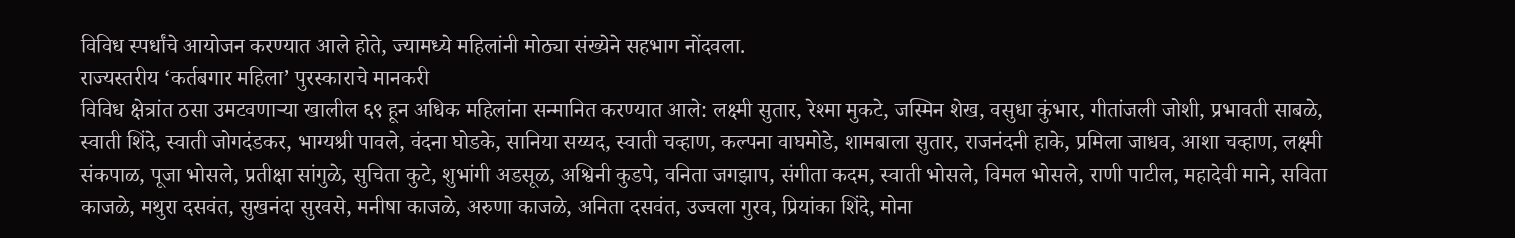विविध स्पर्धांचे आयोजन करण्यात आले होते, ज्यामध्ये महिलांनी मोठ्या संख्येने सहभाग नोंदवला.
राज्यस्तरीय ‘कर्तबगार महिला’ पुरस्काराचे मानकरी
विविध क्षेत्रांत ठसा उमटवणाऱ्या खालील ६९ हून अधिक महिलांना सन्मानित करण्यात आले: लक्ष्मी सुतार, रेश्मा मुकटे, जस्मिन शेख, वसुधा कुंभार, गीतांजली जोशी, प्रभावती साबळे, स्वाती शिंदे, स्वाती जोगदंडकर, भाग्यश्री पावले, वंदना घोडके, सानिया सय्यद, स्वाती चव्हाण, कल्पना वाघमोडे, शामबाला सुतार, राजनंदनी हाके, प्रमिला जाधव, आशा चव्हाण, लक्ष्मी संकपाळ, पूजा भोसले, प्रतीक्षा सांगुळे, सुचिता कुटे, शुभांगी अडसूळ, अश्विनी कुडपे, वनिता जगझाप, संगीता कदम, स्वाती भोसले, विमल भोसले, राणी पाटील, महादेवी माने, सविता काजळे, मथुरा दसवंत, सुखनंदा सुरवसे, मनीषा काजळे, अरुणा काजळे, अनिता दसवंत, उज्वला गुरव, प्रियांका शिंदे, मोना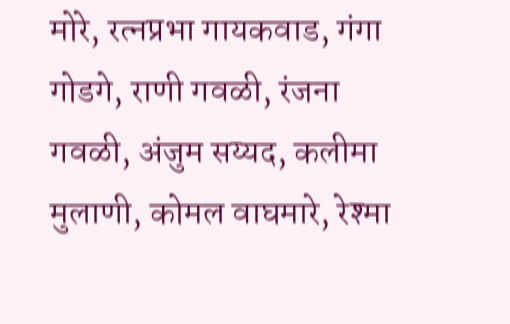मोरे, रत्नप्रभा गायकवाड, गंगा गोडगे, राणी गवळी, रंजना गवळी, अंजुम सय्यद, कलीमा मुलाणी, कोमल वाघमारे, रेश्मा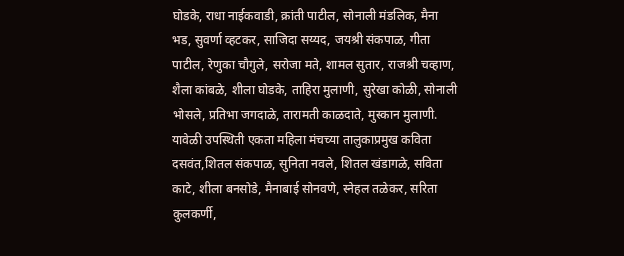घोडके, राधा नाईकवाडी, क्रांती पाटील, सोनाली मंडलिक, मैना भड, सुवर्णा व्हटकर, साजिदा सय्यद, जयश्री संकपाळ, गीता पाटील, रेणुका चौगुले, सरोजा मते, शामल सुतार, राजश्री चव्हाण, शैला कांबळे, शीला घोडके, ताहिरा मुलाणी, सुरेखा कोळी, सोनाली भोसले, प्रतिभा जगदाळे, तारामती काळदाते, मुस्कान मुलाणी.
यावेळी उपस्थिती एकता महिला मंचच्या तालुकाप्रमुख कविता दसवंत,शितल संकपाळ, सुनिता नवले, शितल खंडागळे, सविता काटे, शीला बनसोडे, मैनाबाई सोनवणे, स्नेहल तळेकर, सरिता कुलकर्णी,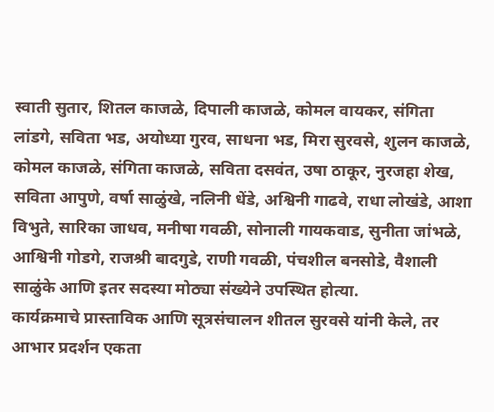स्वाती सुतार, शितल काजळे, दिपाली काजळे, कोमल वायकर, संगिता लांडगे, सविता भड, अयोध्या गुरव, साधना भड, मिरा सुरवसे, शुलन काजळे, कोमल काजळे, संगिता काजळे, सविता दसवंत, उषा ठाकूर, नुरजहा शेख, सविता आपुणे, वर्षा साळुंखे, नलिनी धेंडे, अश्विनी गाढवे, राधा लोखंडे, आशा विभुते, सारिका जाधव, मनीषा गवळी, सोनाली गायकवाड, सुनीता जांभळे, आश्विनी गोडगे, राजश्री बादगुडे, राणी गवळी, पंचशील बनसोडे, वैशाली साळुंके आणि इतर सदस्या मोठ्या संख्येने उपस्थित होत्या.
कार्यक्रमाचे प्रास्ताविक आणि सूत्रसंचालन शीतल सुरवसे यांनी केले, तर आभार प्रदर्शन एकता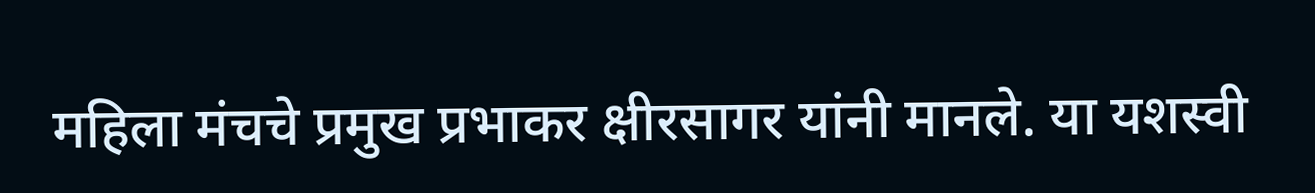महिला मंचचे प्रमुख प्रभाकर क्षीरसागर यांनी मानले. या यशस्वी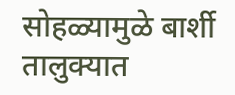सोहळ्यामुळे बार्शी तालुक्यात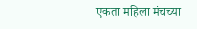एकता महिला मंचच्या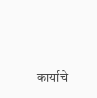कार्याचे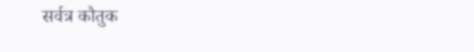सर्वत्र कौतुक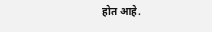होत आहे.